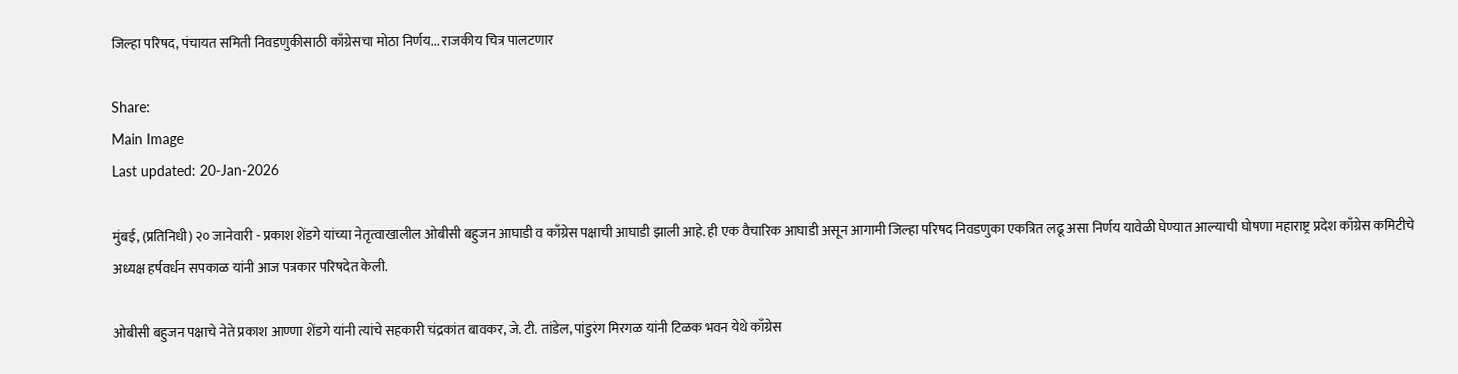जिल्हा परिषद, पंचायत समिती निवडणुकीसाठी काँग्रेसचा मोठा निर्णय... राजकीय चित्र पालटणार

Share:
Main Image
Last updated: 20-Jan-2026

मुंबई, (प्रतिनिधी) २० जानेवारी - प्रकाश शेंडगे यांच्या नेतृत्वाखालील ओबीसी बहुजन आघाडी व काँग्रेस पक्षाची आघाडी झाली आहे. ही एक वैचारिक आघाडी असून आगामी जिल्हा परिषद निवडणुका एकत्रित लढू असा निर्णय यावेळी घेण्यात आल्याची घोषणा महाराष्ट्र प्रदेश काँग्रेस कमिटीचे अध्यक्ष हर्षवर्धन सपकाळ यांनी आज पत्रकार परिषदेत केली.

ओबीसी बहुजन पक्षाचे नेते प्रकाश आण्णा शेंडगे यांनी त्यांचे सहकारी चंद्रकांत बावकर, जे. टी. तांडेल, पांडुरंग मिरगळ यांनी टिळक भवन येथे काँग्रेस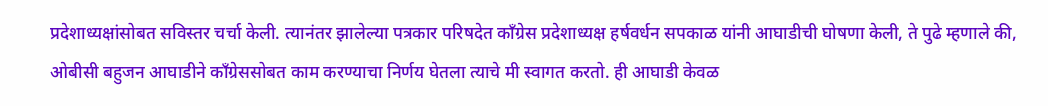प्रदेशाध्यक्षांसोबत सविस्तर चर्चा केली. त्यानंतर झालेल्या पत्रकार परिषदेत काँग्रेस प्रदेशाध्यक्ष हर्षवर्धन सपकाळ यांनी आघाडीची घोषणा केली, ते पुढे म्हणाले की, ओबीसी बहुजन आघाडीने काँग्रेससोबत काम करण्याचा निर्णय घेतला त्याचे मी स्वागत करतो. ही आघाडी केवळ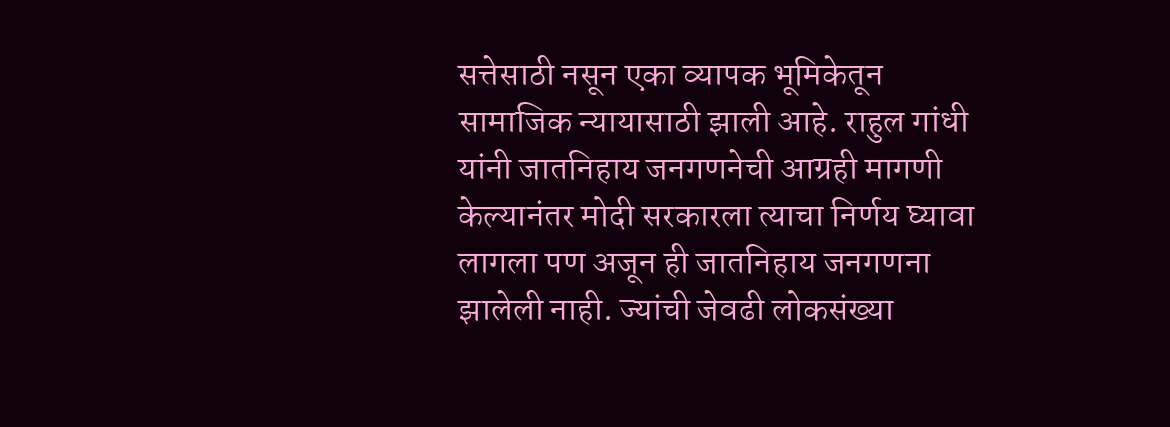सत्तेसाठी नसून एका व्यापक भूमिकेतून सामाजिक न्यायासाठी झाली आहे. राहुल गांधी यांनी जातनिहाय जनगणनेची आग्रही मागणी केल्यानंतर मोदी सरकारला त्याचा निर्णय घ्यावा लागला पण अजून ही जातनिहाय जनगणना झालेली नाही. ज्यांची जेवढी लोकसंख्या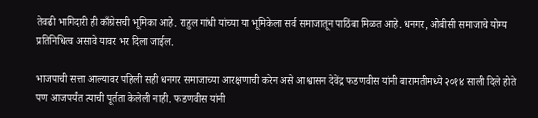तेवढी भागिदारी ही काँग्रेसची भूमिका आहे. राहुल गांधी यांच्या या भूमिकेला सर्व समाजातून पाठिंबा मिळत आहे. धनगर, ओबीसी समाजाचे योग्य प्रतिनिधित्व असावे यावर भर दिला जाईल.

भाजपाची सत्ता आल्यावर पहिली सही धनगर समाजाच्या आरक्षणाची करेन असे आश्वासन देवेंद्र फडणवीस यांनी बारामतीमध्ये २०१४ साली दिले होते पण आजपर्यंत त्याची पूर्तता केलेली नाही. फडणवीस यांनी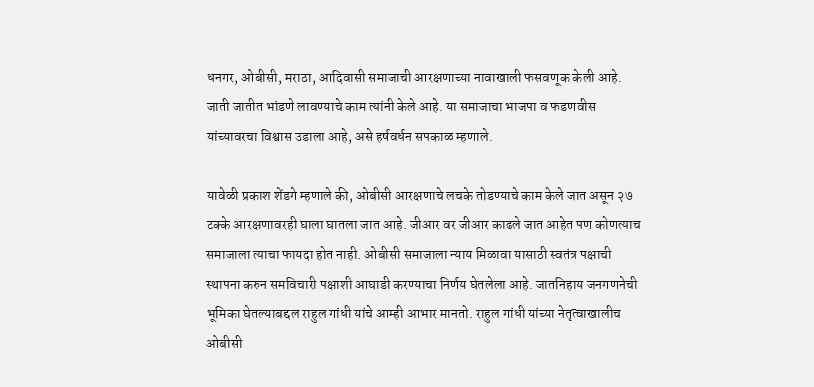धनगर, ओबीसी, मराठा, आदिवासी समाजाची आरक्षणाच्या नावाखाली फसवणूक केली आहे. जाती जातीत भांडणे लावण्याचे काम त्यांनी केले आहे. या समाजाचा भाजपा व फडणवीस यांच्यावरचा विश्वास उडाला आहे, असे हर्षवर्धन सपकाळ म्हणाले.

यावेळी प्रकाश शेंडगे म्हणाले की, ओबीसी आरक्षणाचे लचके तोडण्याचे काम केले जात असून २७ टक्के आरक्षणावरही घाला घातला जात आहे. जीआर वर जीआर काढले जात आहेत पण कोणत्याच समाजाला त्याचा फायदा होत नाही. ओबीसी समाजाला न्याय मिळावा यासाठी स्वतंत्र पक्षाची स्थापना करुन समविचारी पक्षाशी आघाडी करण्याचा निर्णय घेतलेला आहे. जातनिहाय जनगणनेची भूमिका घेतल्याबद्दल राहुल गांधी यांचे आम्ही आभार मानतो. राहुल गांधी यांच्या नेतृत्वाखालीच ओबीसी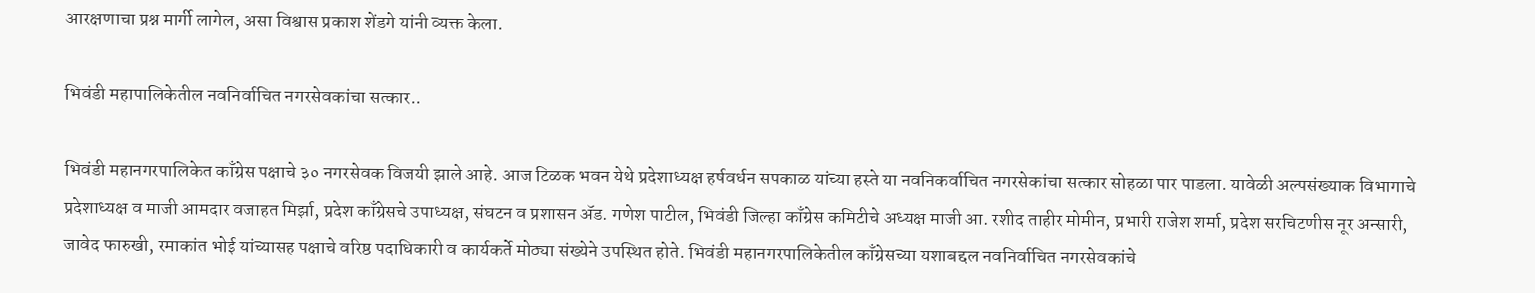आरक्षणाचा प्रश्न मार्गी लागेल, असा विश्वास प्रकाश शेंडगे यांनी व्यक्त केला.

भिवंडी महापालिकेतील नवनिर्वाचित नगरसेवकांचा सत्कार..

भिवंडी महानगरपालिकेत काँग्रेस पक्षाचे ३० नगरसेवक विजयी झाले आहे. आज टिळक भवन येथे प्रदेशाध्यक्ष हर्षवर्धन सपकाळ यांच्या हस्ते या नवनिकर्वाचित नगरसेकांचा सत्कार सोहळा पार पाडला. यावेळी अल्पसंख्याक विभागाचे प्रदेशाध्यक्ष व माजी आमदार वजाहत मिर्झा, प्रदेश काँग्रेसचे उपाध्यक्ष, संघटन व प्रशासन ॲड. गणेश पाटील, भिवंडी जिल्हा काँग्रेस कमिटीचे अध्यक्ष माजी आ. रशीद ताहीर मोमीन, प्रभारी राजेश शर्मा, प्रदेश सरचिटणीस नूर अन्सारी, जावेद फारुखी, रमाकांत भोई यांच्यासह पक्षाचे वरिष्ठ पदाधिकारी व कार्यकर्ते मोठ्या संख्येने उपस्थित होते. भिवंडी महानगरपालिकेतील काँग्रेसच्या यशाबद्दल नवनिर्वाचित नगरसेवकांचे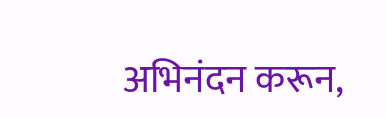अभिनंदन करून,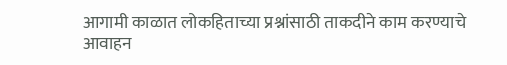आगामी काळात लोकहिताच्या प्रश्नांसाठी ताकदीने काम करण्याचे आवाहन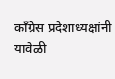काँग्रेस प्रदेशाध्यक्षांनी यावेळी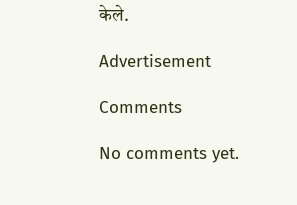केले.

Advertisement

Comments

No comments yet.